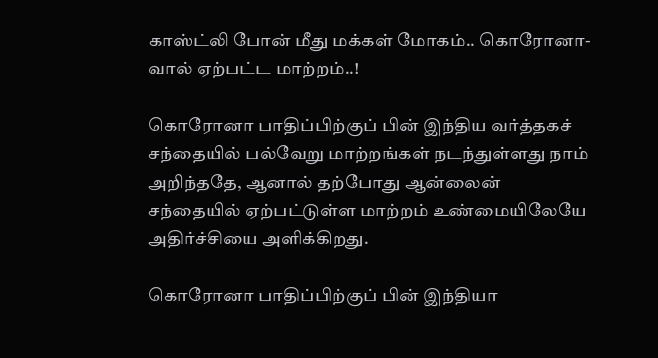காஸ்ட்லி போன் மீது மக்கள் மோகம்.. கொரோனா-வால் ஏற்பட்ட மாற்றம்..!

கொரோனா பாதிப்பிற்குப் பின் இந்திய வர்த்தகச் சந்தையில் பல்வேறு மாற்றங்கள் நடந்துள்ளது நாம் அறிந்ததே, ஆனால் தற்போது ஆன்லைன் சந்தையில் ஏற்பட்டுள்ள மாற்றம் உண்மையிலேயே அதிர்ச்சியை அளிக்கிறது.

கொரோனா பாதிப்பிற்குப் பின் இந்தியா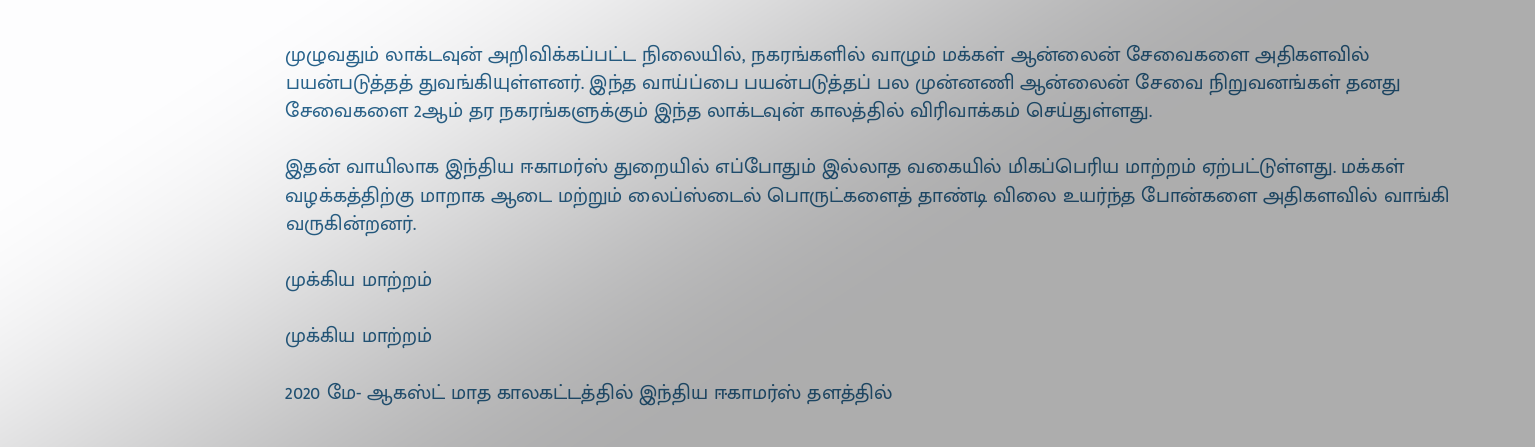முழுவதும் லாக்டவுன் அறிவிக்கப்பட்ட நிலையில், நகரங்களில் வாழும் மக்கள் ஆன்லைன் சேவைகளை அதிகளவில் பயன்படுத்தத் துவங்கியுள்ளனர். இந்த வாய்ப்பை பயன்படுத்தப் பல முன்னணி ஆன்லைன் சேவை நிறுவனங்கள் தனது சேவைகளை 2ஆம் தர நகரங்களுக்கும் இந்த லாக்டவுன் காலத்தில் விரிவாக்கம் செய்துள்ளது.

இதன் வாயிலாக இந்திய ஈகாமர்ஸ் துறையில் எப்போதும் இல்லாத வகையில் மிகப்பெரிய மாற்றம் ஏற்பட்டுள்ளது. மக்கள் வழக்கத்திற்கு மாறாக ஆடை மற்றும் லைப்ஸ்டைல் பொருட்களைத் தாண்டி விலை உயர்ந்த போன்களை அதிகளவில் வாங்கி வருகின்றனர்.

முக்கிய மாற்றம்

முக்கிய மாற்றம்

2020 மே- ஆகஸ்ட் மாத காலகட்டத்தில் இந்திய ஈகாமர்ஸ் தளத்தில்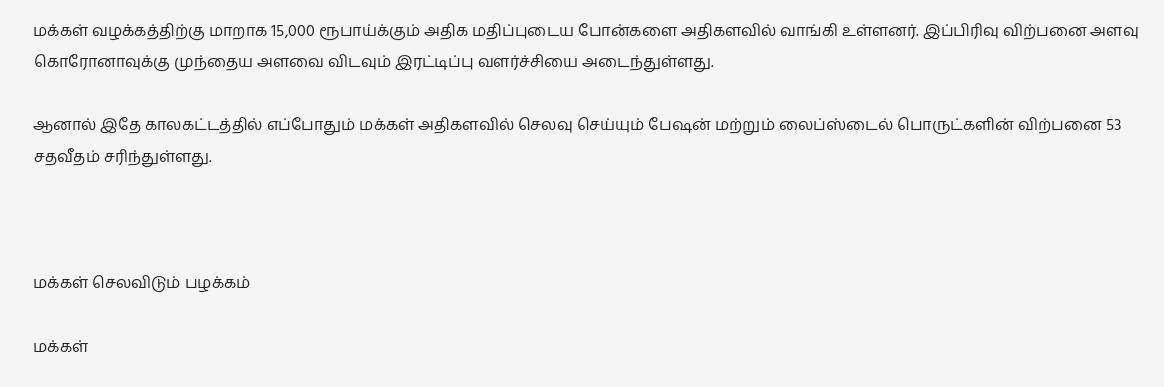மக்கள் வழக்கத்திற்கு மாறாக 15,000 ரூபாய்க்கும் அதிக மதிப்புடைய போன்களை அதிகளவில் வாங்கி உள்ளனர். இப்பிரிவு விற்பனை அளவு கொரோனாவுக்கு முந்தைய அளவை விடவும் இரட்டிப்பு வளர்ச்சியை அடைந்துள்ளது.

ஆனால் இதே காலகட்டத்தில் எப்போதும் மக்கள் அதிகளவில் செலவு செய்யும் பேஷன் மற்றும் லைப்ஸ்டைல் பொருட்களின் விற்பனை 53 சதவீதம் சரிந்துள்ளது.



மக்கள் செலவிடும் பழக்கம்

மக்கள்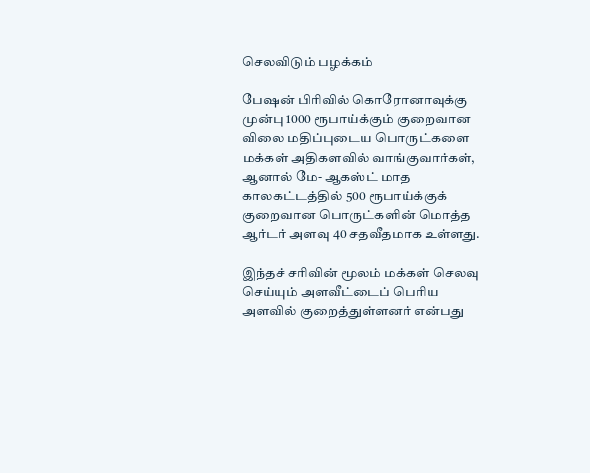செலவிடும் பழக்கம்

பேஷன் பிரிவில் கொரோனாவுக்கு முன்பு 1000 ரூபாய்க்கும் குறைவான விலை மதிப்புடைய பொருட்களை மக்கள் அதிகளவில் வாங்குவார்கள், ஆனால் மே- ஆகஸ்ட் மாத காலகட்டத்தில் 500 ரூபாய்க்குக் குறைவான பொருட்களின் மொத்த ஆர்டர் அளவு 40 சதவீதமாக உள்ளது.

இந்தச் சரிவின் மூலம் மக்கள் செலவு செய்யும் அளவீட்டைப் பெரிய அளவில் குறைத்துள்ளனர் என்பது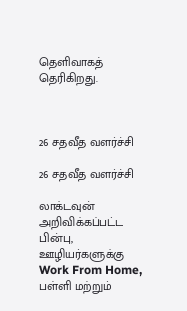தெளிவாகத் தெரிகிறது.



26 சதவீத வளர்ச்சி

26 சதவீத வளர்ச்சி

லாக்டவுன் அறிவிக்கப்பட்ட பின்பு, ஊழியர்களுக்கு Work From Home, பள்ளி மற்றும்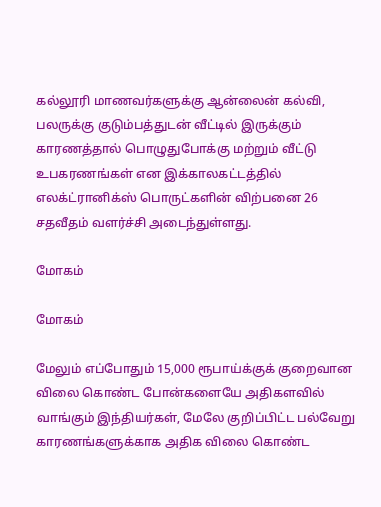கல்லூரி மாணவர்களுக்கு ஆன்லைன் கல்வி, பலருக்கு குடும்பத்துடன் வீட்டில் இருக்கும் காரணத்தால் பொழுதுபோக்கு மற்றும் வீட்டு உபகரணங்கள் என இக்காலகட்டத்தில் எலக்ட்ரானிக்ஸ் பொருட்களின் விற்பனை 26 சதவீதம் வளர்ச்சி அடைந்துள்ளது.

மோகம்

மோகம்

மேலும் எப்போதும் 15,000 ரூபாய்க்குக் குறைவான விலை கொண்ட போன்களையே அதிகளவில் வாங்கும் இந்தியர்கள், மேலே குறிப்பிட்ட பல்வேறு காரணங்களுக்காக அதிக விலை கொண்ட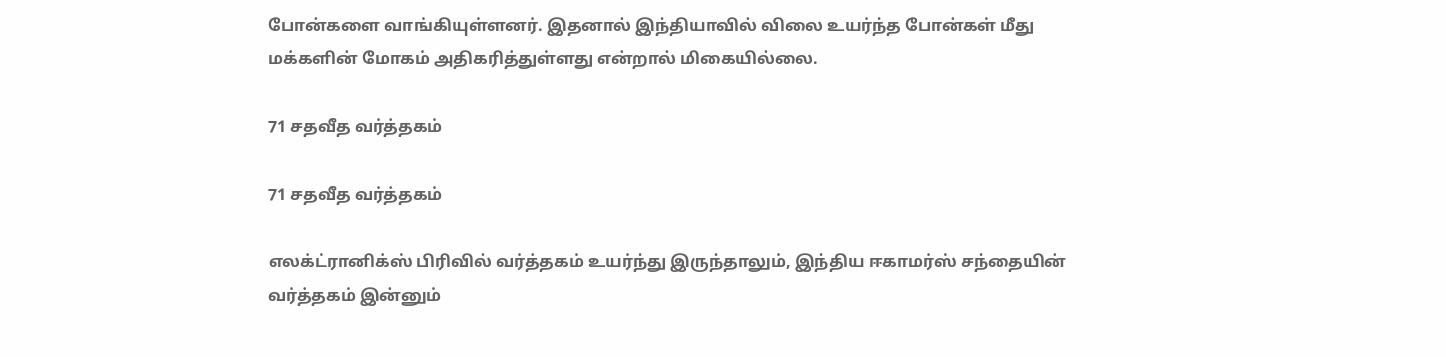போன்களை வாங்கியுள்ளனர். இதனால் இந்தியாவில் விலை உயர்ந்த போன்கள் மீது மக்களின் மோகம் அதிகரித்துள்ளது என்றால் மிகையில்லை.

71 சதவீத வர்த்தகம்

71 சதவீத வர்த்தகம்

எலக்ட்ரானிக்ஸ் பிரிவில் வர்த்தகம் உயர்ந்து இருந்தாலும், இந்திய ஈகாமர்ஸ் சந்தையின் வர்த்தகம் இன்னும்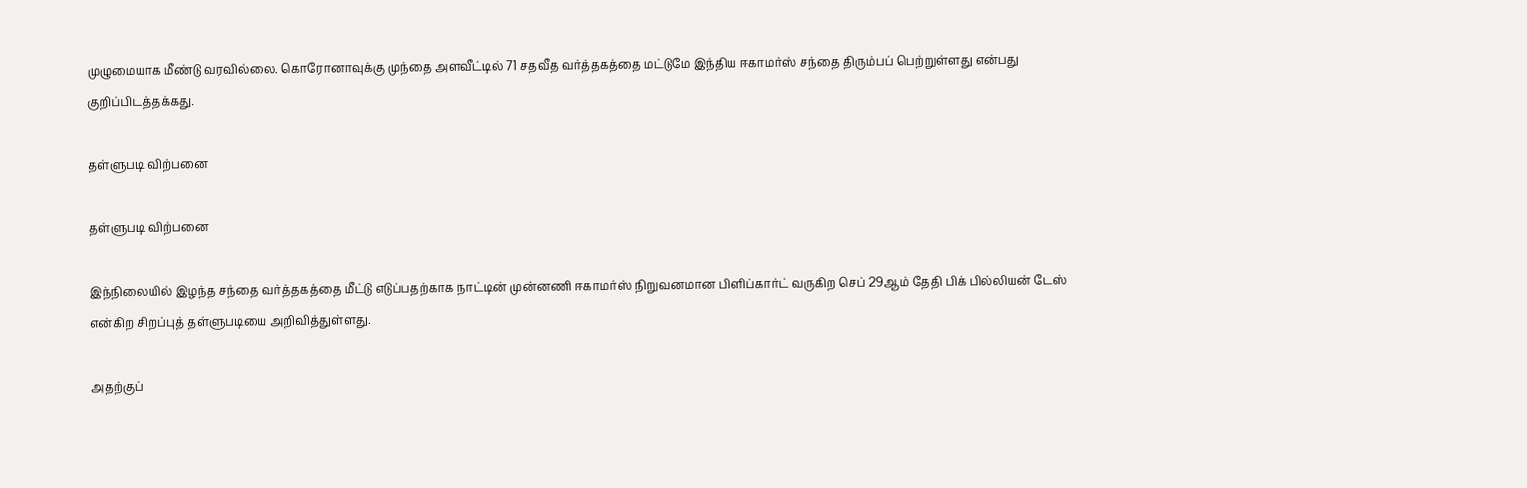முழுமையாக மீண்டு வரவில்லை. கொரோனாவுக்கு முந்தை அளவீட்டில் 71 சதவீத வர்த்தகத்தை மட்டுமே இந்திய ஈகாமர்ஸ் சந்தை திரும்பப் பெற்றுள்ளது என்பது குறிப்பிடத்தக்கது.

தள்ளுபடி விற்பனை

தள்ளுபடி விற்பனை

இந்நிலையில் இழந்த சந்தை வர்த்தகத்தை மீட்டு எடுப்பதற்காக நாட்டின் முன்னணி ஈகாமர்ஸ் நிறுவனமான பிளிப்கார்ட் வருகிற செப் 29ஆம் தேதி பிக் பில்லியன் டேஸ் என்கிற சிறப்புத் தள்ளுபடியை அறிவித்துள்ளது.

அதற்குப்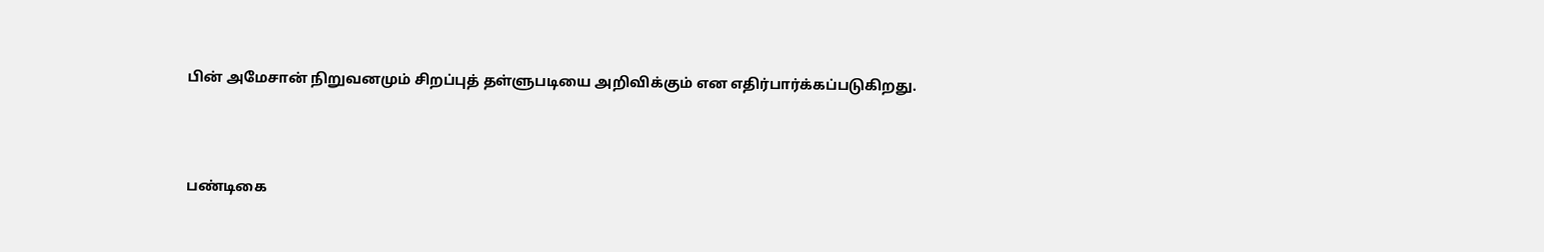பின் அமேசான் நிறுவனமும் சிறப்புத் தள்ளுபடியை அறிவிக்கும் என எதிர்பார்க்கப்படுகிறது.



பண்டிகை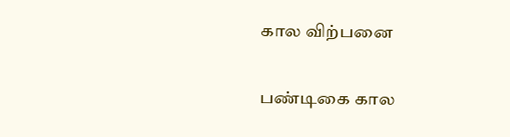கால விற்பனை

பண்டிகை கால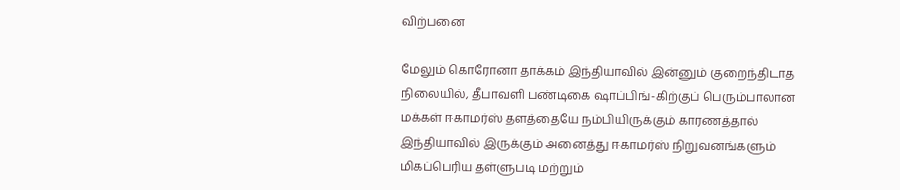விற்பனை

மேலும் கொரோனா தாக்கம் இந்தியாவில் இன்னும் குறைந்திடாத நிலையில், தீபாவளி பண்டிகை ஷாப்பிங்-கிற்குப் பெரும்பாலான மக்கள் ஈகாமர்ஸ் தளத்தையே நம்பியிருக்கும் காரணத்தால் இந்தியாவில் இருக்கும் அனைத்து ஈகாமர்ஸ் நிறுவனங்களும் மிகப்பெரிய தள்ளுபடி மற்றும்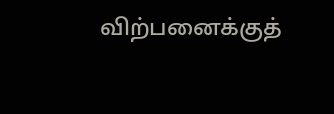விற்பனைக்குத்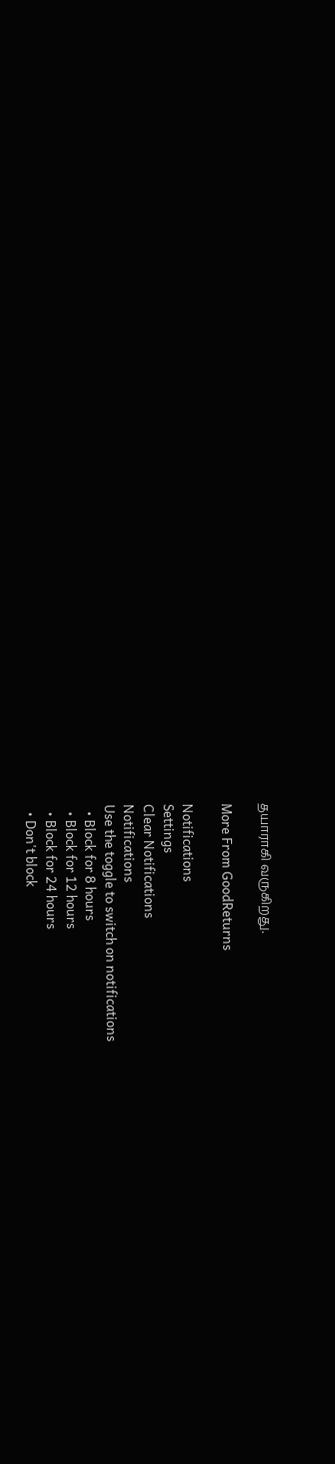தயாராகி வருகிறது.

More From GoodReturns

Notifications
Settings
Clear Notifications
Notifications
Use the toggle to switch on notifications
  • Block for 8 hours
  • Block for 12 hours
  • Block for 24 hours
  • Don't block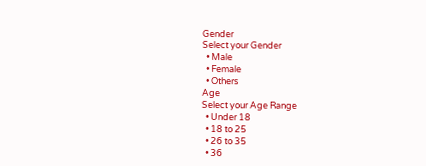Gender
Select your Gender
  • Male
  • Female
  • Others
Age
Select your Age Range
  • Under 18
  • 18 to 25
  • 26 to 35
  • 36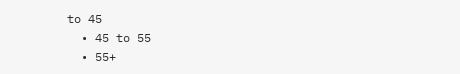to 45
  • 45 to 55
  • 55+